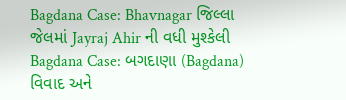Bagdana Case: Bhavnagar જિલ્લા જેલમાં Jayraj Ahir ની વધી મુશ્કેલી
Bagdana Case: બગદાણા (Bagdana) વિવાદ અને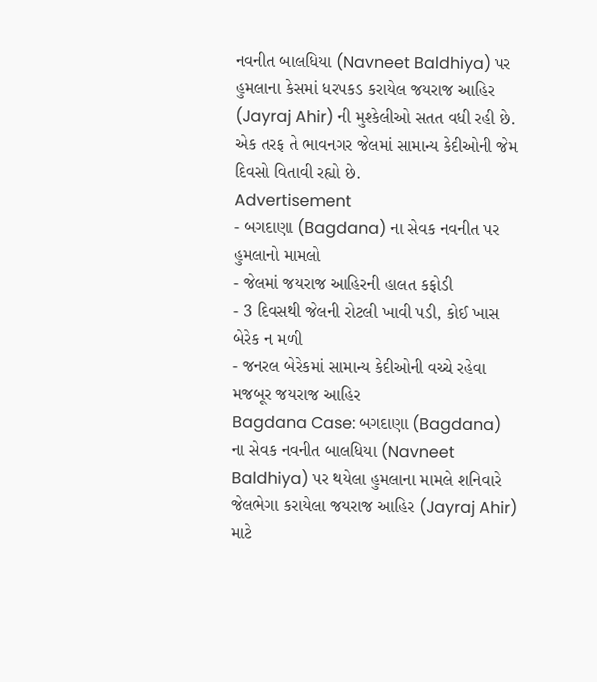નવનીત બાલધિયા (Navneet Baldhiya) પર હુમલાના કેસમાં ધરપકડ કરાયેલ જયરાજ આહિર (Jayraj Ahir) ની મુશ્કેલીઓ સતત વધી રહી છે. એક તરફ તે ભાવનગર જેલમાં સામાન્ય કેદીઓની જેમ દિવસો વિતાવી રહ્યો છે.
Advertisement
- બગદાણા (Bagdana) ના સેવક નવનીત પર હુમલાનો મામલો
- જેલમાં જયરાજ આહિરની હાલત કફોડી
- 3 દિવસથી જેલની રોટલી ખાવી પડી, કોઈ ખાસ બેરેક ન મળી
- જનરલ બેરેકમાં સામાન્ય કેદીઓની વચ્ચે રહેવા મજબૂર જયરાજ આહિર
Bagdana Case: બગદાણા (Bagdana) ના સેવક નવનીત બાલધિયા (Navneet Baldhiya) પર થયેલા હુમલાના મામલે શનિવારે જેલભેગા કરાયેલા જયરાજ આહિર (Jayraj Ahir) માટે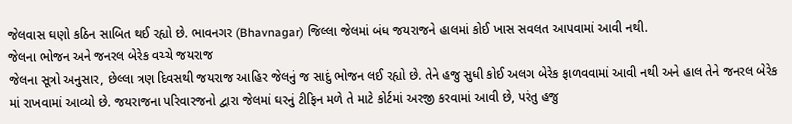જેલવાસ ઘણો કઠિન સાબિત થઈ રહ્યો છે. ભાવનગર (Bhavnagar) જિલ્લા જેલમાં બંધ જયરાજને હાલમાં કોઈ ખાસ સવલત આપવામાં આવી નથી.
જેલના ભોજન અને જનરલ બેરેક વચ્ચે જયરાજ
જેલના સૂત્રો અનુસાર, છેલ્લા ત્રણ દિવસથી જયરાજ આહિર જેલનું જ સાદું ભોજન લઈ રહ્યો છે. તેને હજુ સુધી કોઈ અલગ બેરેક ફાળવવામાં આવી નથી અને હાલ તેને જનરલ બેરેક માં રાખવામાં આવ્યો છે. જયરાજના પરિવારજનો દ્વારા જેલમાં ઘરનું ટીફિન મળે તે માટે કોર્ટમાં અરજી કરવામાં આવી છે, પરંતુ હજુ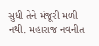સુધી તેને મંજૂરી મળી નથી. મહારાજ નવનીત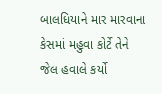બાલધિયાને માર મારવાના કેસમાં મહુવા કોર્ટે તેને જેલ હવાલે કર્યો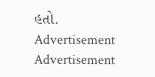હતો.
Advertisement
Advertisement